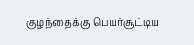குழந்தைக்கு பெயர்சூட்டிய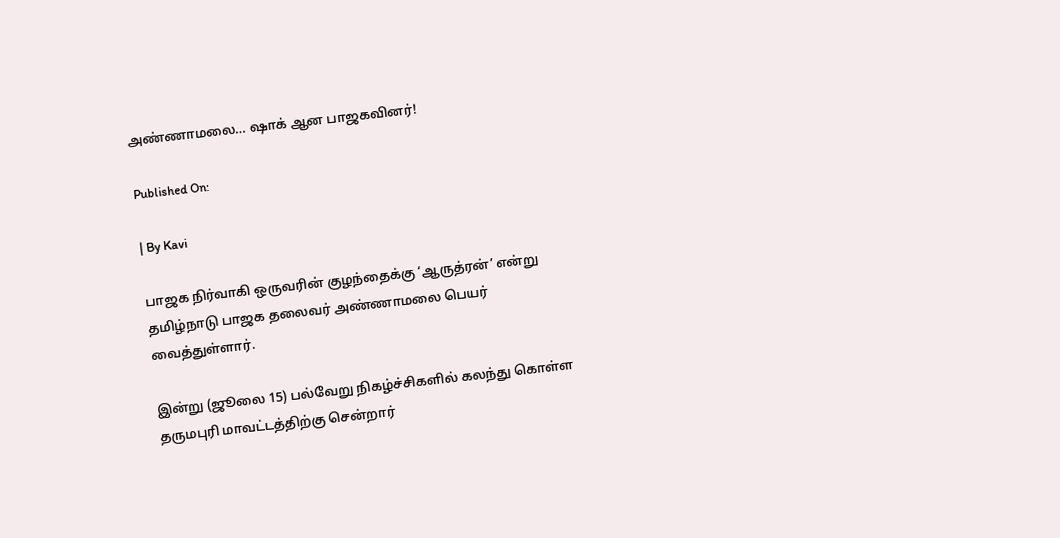அண்ணாமலை… ஷாக் ஆன பாஜகவினர்!

Published On:

| By Kavi

பாஜக நிர்வாகி ஒருவரின் குழந்தைக்கு ‘ஆருத்ரன்’ என்று தமிழ்நாடு பாஜக தலைவர் அண்ணாமலை பெயர் வைத்துள்ளார்.

இன்று (ஜூலை 15) பல்வேறு நிகழ்ச்சிகளில் கலந்து கொள்ள தருமபுரி மாவட்டத்திற்கு சென்றார்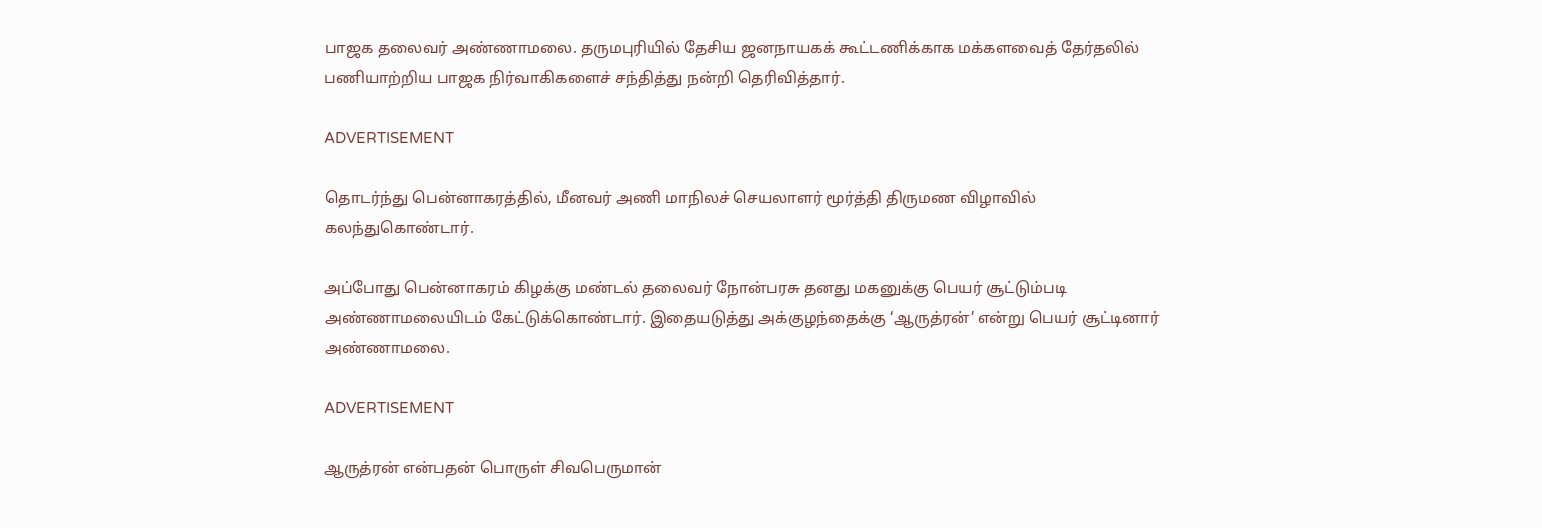பாஜக தலைவர் அண்ணாமலை. தருமபுரியில் தேசிய ஜனநாயகக் கூட்டணிக்காக மக்களவைத் தேர்தலில் பணியாற்றிய பாஜக நிர்வாகிகளைச் சந்தித்து நன்றி தெரிவித்தார்.

ADVERTISEMENT

தொடர்ந்து பென்னாகரத்தில், மீனவர் அணி மாநிலச் செயலாளர் மூர்த்தி திருமண விழாவில் கலந்துகொண்டார்.

அப்போது பென்னாகரம் கிழக்கு மண்டல் தலைவர் நோன்பரசு தனது மகனுக்கு பெயர் சூட்டும்படி அண்ணாமலையிடம் கேட்டுக்கொண்டார். இதையடுத்து அக்குழந்தைக்கு ‘ஆருத்ரன்’ என்று பெயர் சூட்டினார் அண்ணாமலை.

ADVERTISEMENT

ஆருத்ரன் என்பதன் பொருள் சிவபெருமான்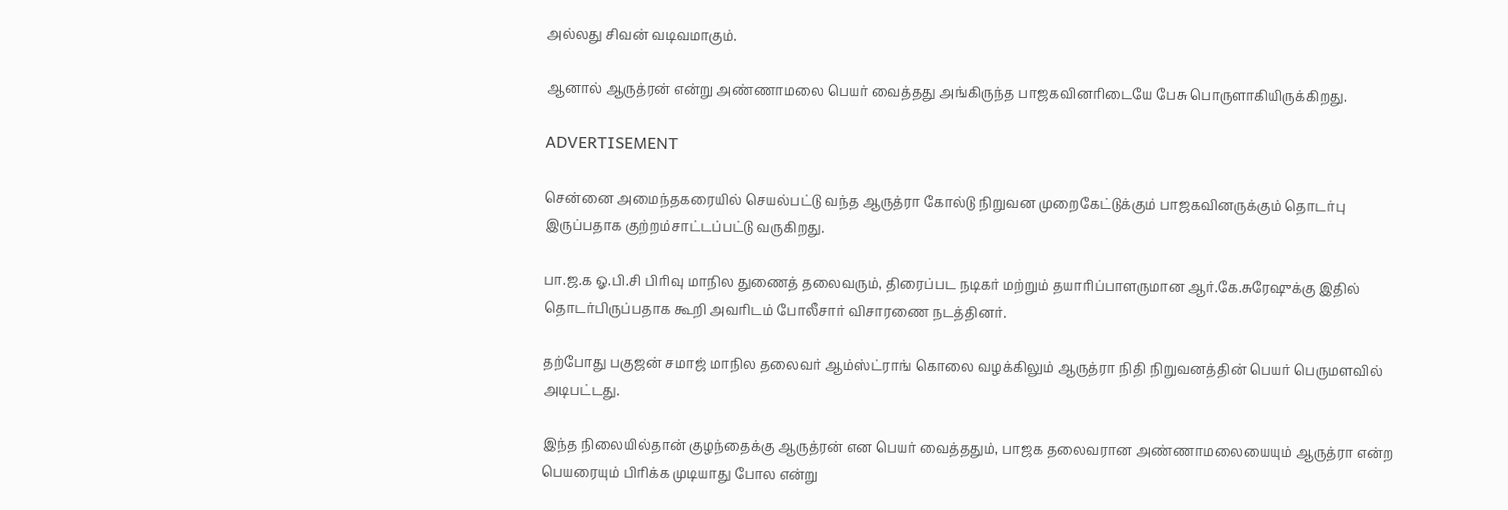அல்லது சிவன் வடிவமாகும்.

ஆனால் ஆருத்ரன் என்று அண்ணாமலை பெயர் வைத்தது அங்கிருந்த பாஜகவினரிடையே பேசு பொருளாகியிருக்கிறது.

ADVERTISEMENT

சென்னை அமைந்தகரையில் செயல்பட்டு வந்த ஆருத்ரா கோல்டு நிறுவன முறைகேட்டுக்கும் பாஜகவினருக்கும் தொடர்பு இருப்பதாக குற்றம்சாட்டப்பட்டு வருகிறது.

பா.ஜ.க ஓ.பி.சி பிரிவு மாநில துணைத் தலைவரும், திரைப்பட நடிகர் மற்றும் தயாரிப்பாளருமான ஆர்.கே.சுரேஷுக்கு இதில் தொடர்பிருப்பதாக கூறி அவரிடம் போலீசார் விசாரணை நடத்தினர்.

தற்போது பகுஜன் சமாஜ் மாநில தலைவர் ஆம்ஸ்ட்ராங் கொலை வழக்கிலும் ஆருத்ரா நிதி நிறுவனத்தின் பெயர் பெருமளவில் அடிபட்டது.

இந்த நிலையில்தான் குழந்தைக்கு ஆருத்ரன் என பெயர் வைத்ததும், பாஜக தலைவரான அண்ணாமலையையும் ஆருத்ரா என்ற பெயரையும் பிரிக்க முடியாது போல என்று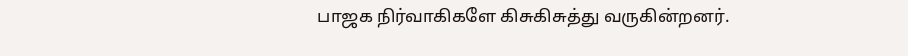பாஜக நிர்வாகிகளே கிசுகிசுத்து வருகின்றனர்.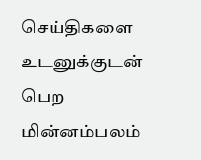செய்திகளை உடனுக்குடன் பெற மின்னம்பலம்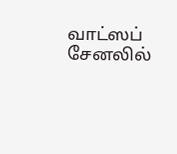வாட்ஸப் சேனலில்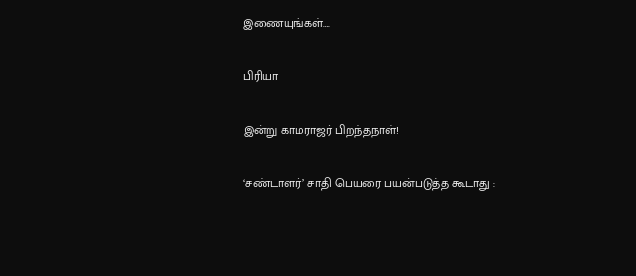இணையுங்கள்….

பிரியா

இன்று காமராஜர் பிறந்தநாள்!

‘சண்டாளர்’ சாதி பெயரை பயன்படுத்த கூடாது :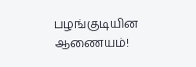பழங்குடியின ஆணையம்!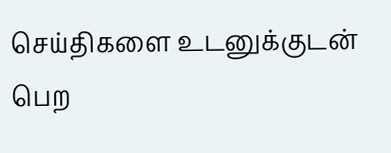செய்திகளை உடனுக்குடன் பெற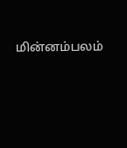மின்னம்பலம்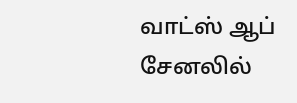வாட்ஸ் ஆப் சேனலில்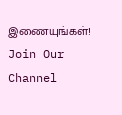இணையுங்கள்!
Join Our Channel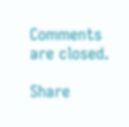Comments are closed.

Share